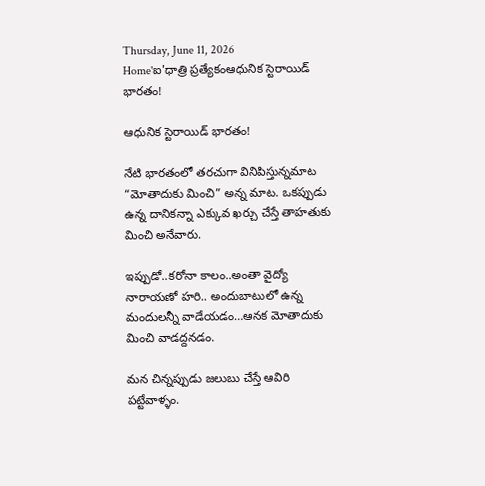Thursday, June 11, 2026
Home'ఐ'ధాత్రి ప్రత్యేకంఆధునిక స్టెరాయిడ్ భారతం!

ఆధునిక స్టెరాయిడ్ భారతం!

నేటి భారతంలో తరచుగా వినిపిస్తున్నమాట “మోతాదుకు మించి” అన్న మాట. ఒకప్పుడు ఉన్న దానికన్నా ఎక్కువ ఖర్చు చేస్తే తాహతుకు మించి అనేవారు.

ఇప్పుడో..కరోనా కాలం..అంతా వైద్యో నారాయణో హరి.. అందుబాటులో ఉన్న మందులన్నీ వాడేయడం…ఆనక మోతాదుకు మించి వాడద్దనడం.

మన చిన్నప్పుడు జలుబు చేస్తే ఆవిరి పట్టేవాళ్ళం.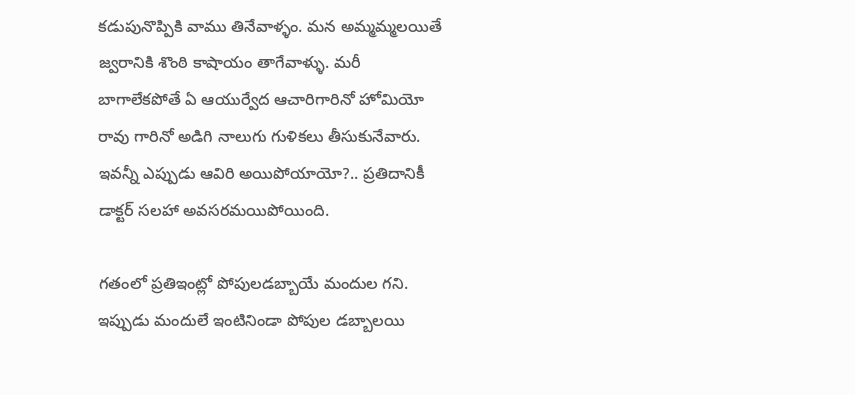కడుపునొప్పికి వాము తినేవాళ్ళం. మన అమ్మమ్మలయితే జ్వరానికి శొంఠి కాషాయం తాగేవాళ్ళు. మరీ బాగాలేకపోతే ఏ ఆయుర్వేద ఆచారిగారినో హోమియో రావు గారినో అడిగి నాలుగు గుళికలు తీసుకునేవారు. ఇవన్నీ ఎప్పుడు ఆవిరి అయిపోయాయో?.. ప్రతిదానికీ డాక్టర్ సలహా అవసరమయిపోయింది.

గతంలో ప్రతిఇంట్లో పోపులడబ్బాయే మందుల గని. ఇప్పుడు మందులే ఇంటినిండా పోపుల డబ్బాలయి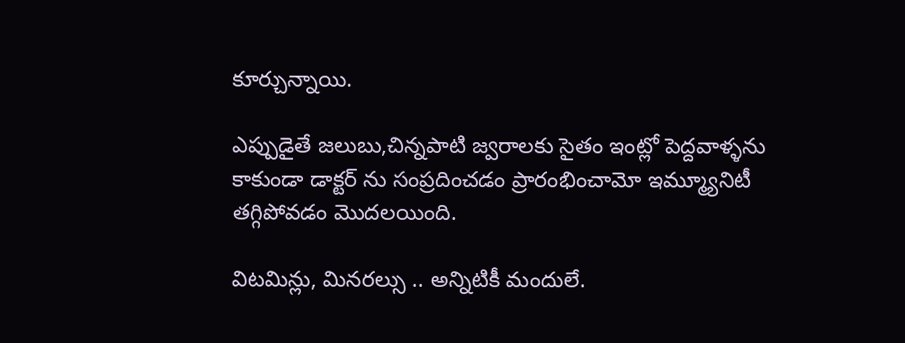కూర్చున్నాయి.

ఎప్పుడైతే జలుబు,చిన్నపాటి జ్వరాలకు సైతం ఇంట్లో పెద్దవాళ్ళను కాకుండా డాక్టర్ ను సంప్రదించడం ప్రారంభించామో ఇమ్మ్యూనిటీ తగ్గిపోవడం మొదలయింది.

విటమిన్లు, మినరల్సు .. అన్నిటికీ మందులే.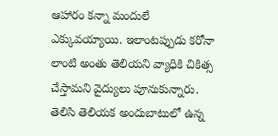ఆహారం కన్నా మందులే ఎక్కువయ్యాయి. ఇలాంటప్పుడు కరోనా లాంటి అంతు తెలియని వ్యాధికి చికిత్స చేస్తామని వైద్యులు పూనుకున్నారు. తెలిసి తెలియక అందుబాటులో ఉన్న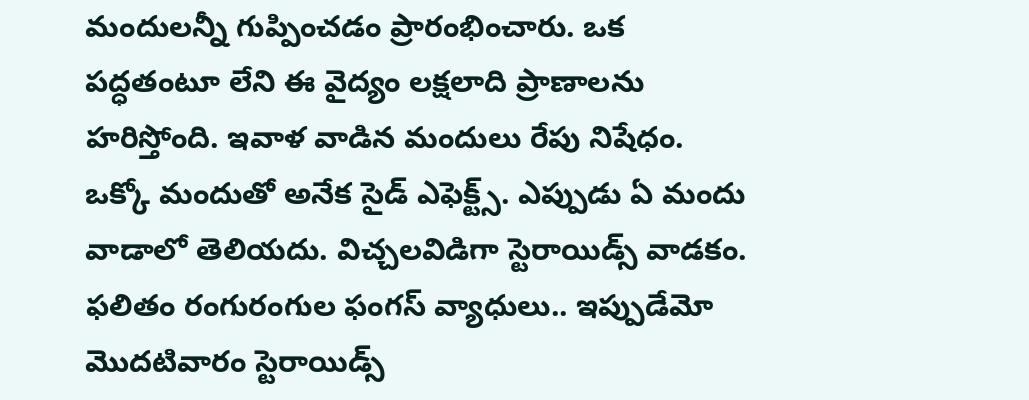మందులన్నీ గుప్పించడం ప్రారంభించారు. ఒక పద్ధతంటూ లేని ఈ వైద్యం లక్షలాది ప్రాణాలను హరిస్తోంది. ఇవాళ వాడిన మందులు రేపు నిషేధం. ఒక్కో మందుతో అనేక సైడ్ ఎఫెక్ట్స్. ఎప్పుడు ఏ మందు వాడాలో తెలియదు. విచ్చలవిడిగా స్టెరాయిడ్స్ వాడకం. ఫలితం రంగురంగుల ఫంగస్ వ్యాధులు.. ఇప్పుడేమో మొదటివారం స్టెరాయిడ్స్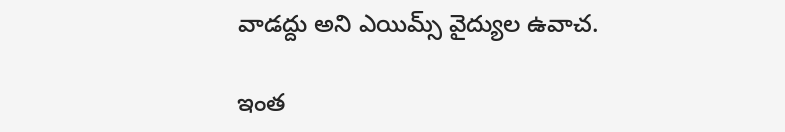వాడద్దు అని ఎయిమ్స్ వైద్యుల ఉవాచ.

ఇంత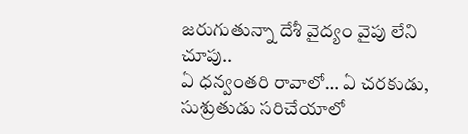జరుగుతున్నా దేశీ వైద్యం వైపు లేని చూపు..
ఏ ధన్వంతరి రావాలో… ఏ చరకుడు,
సుశ్రుతుడు సరిచేయాలో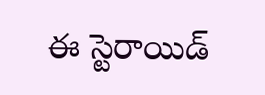ఈ స్టెరాయిడ్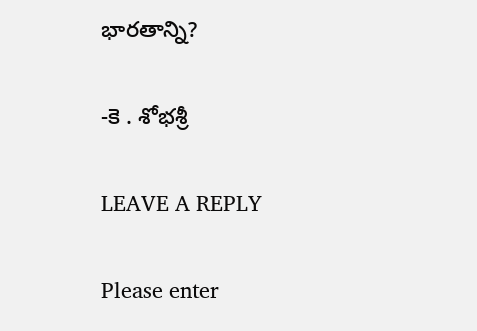భారతాన్ని?

-కె . శోభశ్రీ

LEAVE A REPLY

Please enter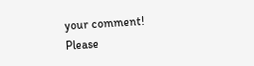your comment!
Please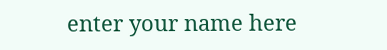enter your name here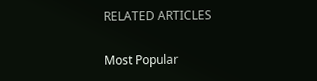RELATED ARTICLES

Most Popular